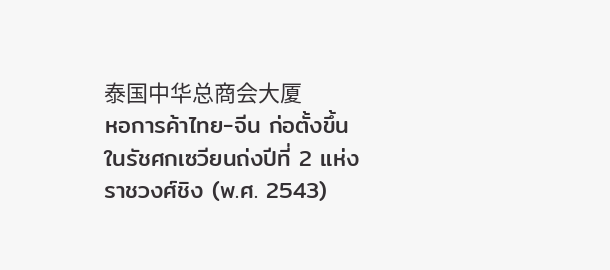泰国中华总商会大厦
หอการค้าไทย-จีน ก่อตั้งขึ้นในรัชศกเซวียนถ่งปีที่ 2 แห่งราชวงศ์ชิง (พ.ศ. 2543)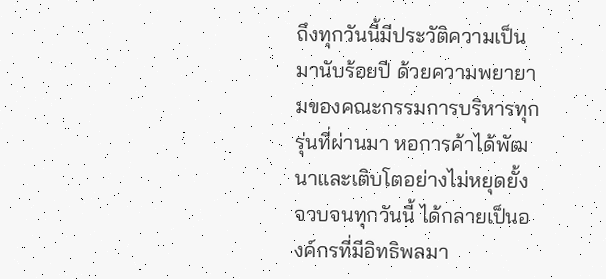ถึงทุกวันนี้มีประวัติความเป็นมานับร้อยปี ด้วยความพยายามของคณะกรรมการบริหารทุกรุ่นที่ผ่านมา หอการค้าได้พัฒนาและเติบโตอย่างไม่หยุดยั้ง จวบจนทุกวันนี้ ได้กลายเป็นองค์กรที่มีอิทธิพลมา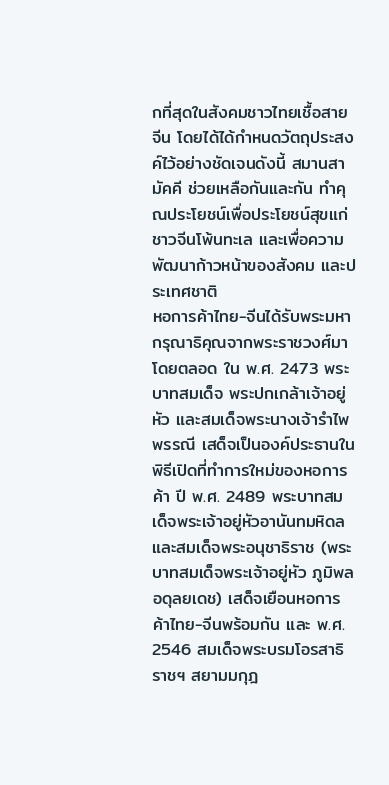กที่สุดในสังคมชาวไทยเชื้อสายจีน โดยได้ได้กำหนดวัตถุประสงค์ไว้อย่างชัดเจนดังนี้ สมานสามัคคี ช่วยเหลือกันและกัน ทำคุณประโยชน์เพื่อประโยชน์สุขแก่ชาวจีนโพ้นทะเล และเพื่อความพัฒนาก้าวหน้าของสังคม และประเทศชาติ
หอการค้าไทย-จีนได้รับพระมหากรุณาธิคุณจากพระราชวงศ์มาโดยตลอด ใน พ.ศ. 2473 พระบาทสมเด็จ พระปกเกล้าเจ้าอยู่หัว และสมเด็จพระนางเจ้ารำไพพรรณี เสด็จเป็นองค์ประธานในพิธีเปิดที่ทำการใหม่ของหอการค้า ปี พ.ศ. 2489 พระบาทสมเด็จพระเจ้าอยู่หัวอานันทมหิดลและสมเด็จพระอนุชาธิราช (พระบาทสมเด็จพระเจ้าอยู่หัว ภูมิพลอดุลยเดช) เสด็จเยือนหอการค้าไทย-จีนพร้อมกัน และ พ.ศ. 2546 สมเด็จพระบรมโอรสาธิราชฯ สยามมกุฎ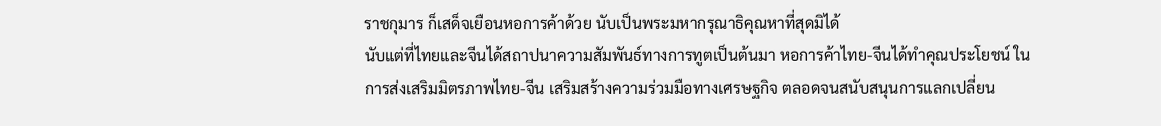ราชกุมาร ก็เสด็จเยือนหอการค้าด้วย นับเป็นพระมหากรุณาธิคุณหาที่สุดมิได้
นับแต่ที่ไทยและจีนได้สถาปนาความสัมพันธ์ทางการทูตเป็นต้นมา หอการค้าไทย-จีนได้ทำคุณประโยชน์ ในการส่งเสริมมิตรภาพไทย-จีน เสริมสร้างความร่วมมือทางเศรษฐกิจ ตลอดจนสนับสนุนการแลกเปลี่ยน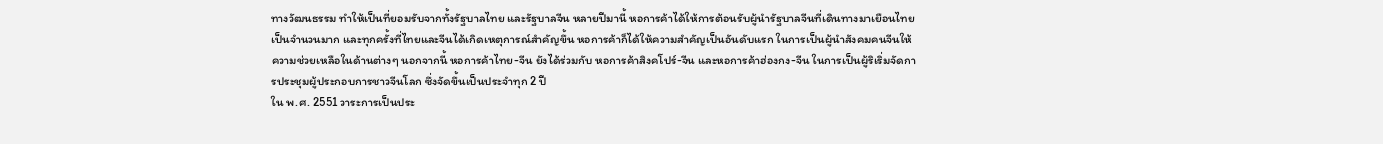ทางวัฒนธรรม ทำให้เป็นที่ยอมรับจากทั้งรัฐบาลไทย และรัฐบาลจีน หลายปีมานี้ หอการค้าได้ให้การต้อนรับผู้นำรัฐบาลจีนที่เดินทางมาเยือนไทยเป็นจำนวนมาก และทุกครั้งที่ไทยและจีนได้เกิดเหตุการณ์สำคัญขึ้น หอการค้าก็ได้ให้ความสำคัญเป็นอันดับแรก ในการเป็นผู้นำสังคมคนจีนให้ความช่วยเหลือในด้านต่างๆ นอกจากนี้ หอการค้าไทย-จีน ยังได้ร่วมกับ หอการค้าสิงคโปร์-จีน และหอการค้าฮ่องกง-จีน ในการเป็นผู้ริเริ่มจัดการประชุมผู้ประกอบการชาวจีนโลก ซึ่งจัดขึ้นเป็นประจำทุก 2 ปี
ใน พ.ศ. 2551 วาระการเป็นประ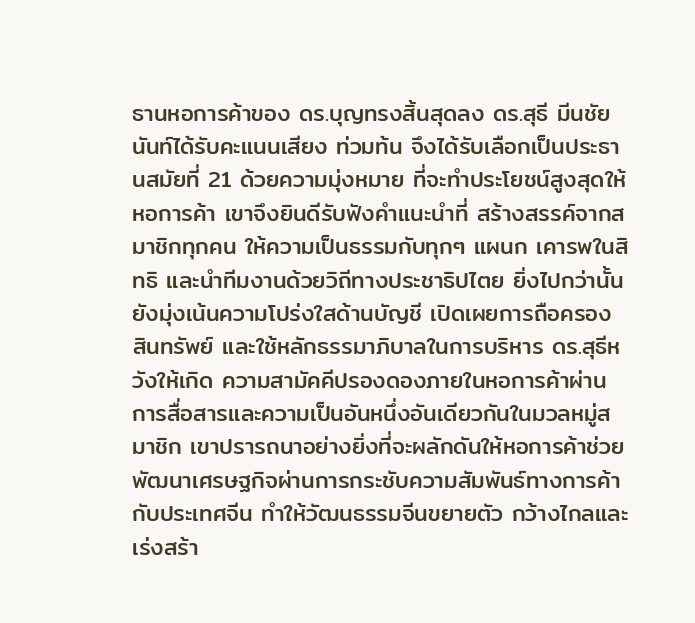ธานหอการค้าของ ดร.บุญทรงสิ้นสุดลง ดร.สุธี มีนชัยนันท์ได้รับคะแนนเสียง ท่วมท้น จึงได้รับเลือกเป็นประธานสมัยที่ 21 ด้วยความมุ่งหมาย ที่จะทำประโยชน์สูงสุดให้หอการค้า เขาจึงยินดีรับฟังคำแนะนำที่ สร้างสรรค์จากสมาชิกทุกคน ให้ความเป็นธรรมกับทุกๆ แผนก เคารพในสิทธิ และนำทีมงานด้วยวิถีทางประชาธิปไตย ยิ่งไปกว่านั้น ยังมุ่งเน้นความโปร่งใสด้านบัญชี เปิดเผยการถือครอง สินทรัพย์ และใช้หลักธรรมาภิบาลในการบริหาร ดร.สุธีหวังให้เกิด ความสามัคคีปรองดองภายในหอการค้าผ่านการสื่อสารและความเป็นอันหนึ่งอันเดียวกันในมวลหมู่สมาชิก เขาปรารถนาอย่างยิ่งที่จะผลักดันให้หอการค้าช่วยพัฒนาเศรษฐกิจผ่านการกระชับความสัมพันธ์ทางการค้ากับประเทศจีน ทำให้วัฒนธรรมจีนขยายตัว กว้างไกลและเร่งสร้า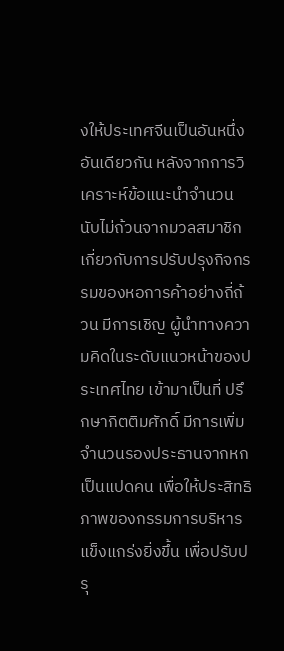งให้ประเทศจีนเป็นอันหนึ่งอันเดียวกัน หลังจากการวิเคราะห์ข้อแนะนำจำนวนนับไม่ถ้วนจากมวลสมาชิก เกี่ยวกับการปรับปรุงกิจกรรมของหอการค้าอย่างถี่ถ้วน มีการเชิญ ผู้นำทางความคิดในระดับแนวหน้าของประเทศไทย เข้ามาเป็นที่ ปรึกษากิตติมศักดิ์ มีการเพิ่มจำนวนรองประธานจากหกเป็นแปดคน เพื่อให้ประสิทธิภาพของกรรมการบริหารแข็งแกร่งยิ่งขึ้น เพื่อปรับปรุ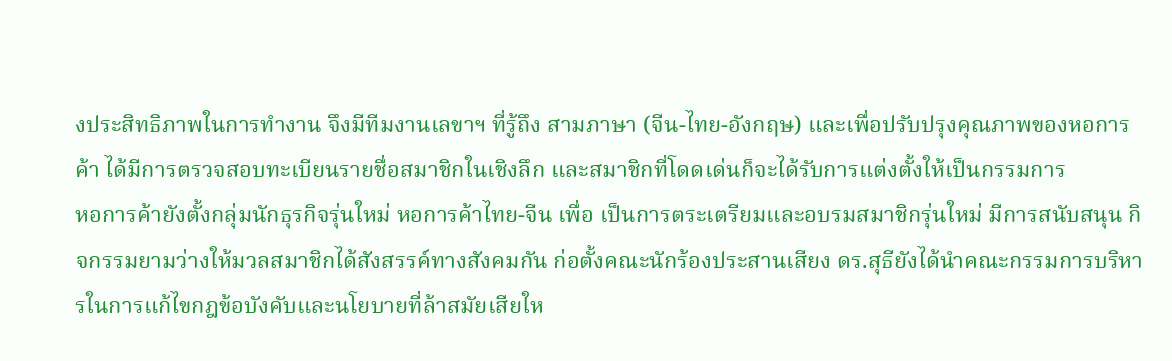งประสิทธิภาพในการทำงาน จึงมีทีมงานเลขาฯ ที่รู้ถึง สามภาษา (จีน-ไทย-อังกฤษ) และเพื่อปรับปรุงคุณภาพของหอการค้า ได้มีการตรวจสอบทะเบียนรายชื่อสมาชิกในเชิงลึก และสมาชิกที่โดดเด่นก็จะได้รับการแต่งตั้งให้เป็นกรรมการ
หอการค้ายังตั้งกลุ่มนักธุรกิจรุ่นใหม่ หอการค้าไทย-จีน เพื่อ เป็นการตระเตรียมและอบรมสมาชิกรุ่นใหม่ มีการสนับสนุน กิจกรรมยามว่างให้มวลสมาชิกได้สังสรรค์ทางสังคมกัน ก่อตั้งคณะนักร้องประสานเสียง ดร.สุธียังได้นำคณะกรรมการบริหารในการแก้ไขกฎข้อบังคับและนโยบายที่ล้าสมัยเสียให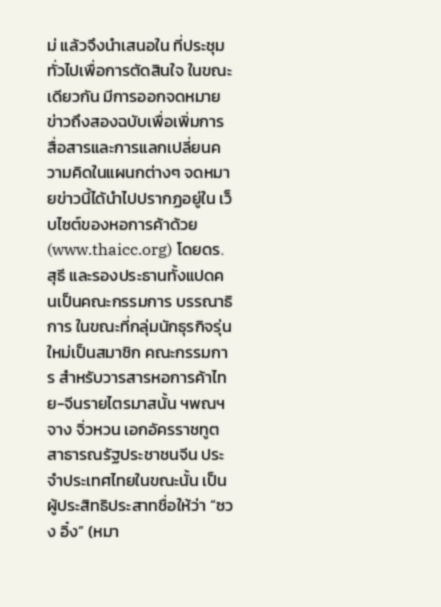ม่ แล้วจึงนำเสนอใน ที่ประชุมทั่วไปเพื่อการตัดสินใจ ในขณะเดียวกัน มีการออกจดหมายข่าวถึงสองฉบับเพื่อเพิ่มการสื่อสารและการแลกเปลี่ยนความคิดในแผนกต่างๆ จดหมายข่าวนี้ได้นำไปปรากฏอยู่ใน เว็บไซต์ของหอการค้าด้วย (www.thaicc.org) โดยดร.สุธี และรองประธานทั้งแปดคนเป็นคณะกรรมการ บรรณาธิการ ในขณะที่กลุ่มนักธุรกิจรุ่นใหม่เป็นสมาชิก คณะกรรมการ สำหรับวารสารหอการค้าไทย-จีนรายไตรมาสนั้น ฯพณฯ จาง จิ่วหวน เอกอัครราชทูตสาธารณรัฐประชาชนจีน ประจำประเทศไทยในขณะนั้น เป็นผู้ประสิทธิประสาทชื่อให้ว่า “ซวง อิ๋ง” (หมา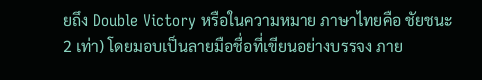ยถึง Double Victory หรือในความหมาย ภาษาไทยคือ ชัยชนะ 2 เท่า) โดยมอบเป็นลายมือชื่อที่เขียนอย่างบรรจง ภาย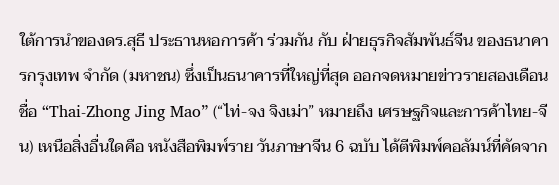ใต้การนำของดร.สุธี ประธานหอการค้า ร่วมกัน กับ ฝ่ายธุรกิจสัมพันธ์จีน ของธนาคารกรุงเทพ จำกัด (มหาชน) ซึ่งเป็นธนาคารที่ใหญ่ที่สุด ออกจดหมายข่าวรายสองเดือนชื่อ “Thai-Zhong Jing Mao” (“ไท่-จง จิงเม่า” หมายถึง เศรษฐกิจและการค้าไทย-จีน) เหนือสิ่งอื่นใดคือ หนังสือพิมพ์ราย วันภาษาจีน 6 ฉบับ ได้ตีพิมพ์คอลัมน์ที่คัดจาก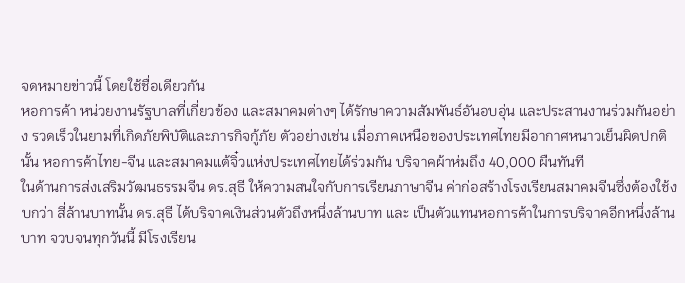จดหมายข่าวนี้ โดยใช้ชื่อเดียวกัน
หอการค้า หน่วยงานรัฐบาลที่เกี่ยวข้อง และสมาคมต่างๆ ได้รักษาความสัมพันธ์อันอบอุ่น และประสานงานร่วมกันอย่าง รวดเร็วในยามที่เกิดภัยพิบัติและภารกิจกู้ภัย ตัวอย่างเช่น เมื่อภาคเหนือของประเทศไทยมีอากาศหนาวเย็นผิดปกตินั้น หอการค้าไทย-จีน และสมาคมแต้จิ๋วแห่งประเทศไทยได้ร่วมกัน บริจาคผ้าห่มถึง 40,000 ผืนทันที
ในด้านการส่งเสริมวัฒนธรรมจีน ดร.สุธี ให้ความสนใจกับการเรียนภาษาจีน ค่าก่อสร้างโรงเรียนสมาคมจีนซึ่งต้องใช้งบกว่า สี่ล้านบาทนั้น ดร.สุธี ได้บริจาคเงินส่วนตัวถึงหนึ่งล้านบาท และ เป็นตัวแทนหอการค้าในการบริจาคอีกหนึ่งล้านบาท จวบจนทุกวันนี้ มีโรงเรียน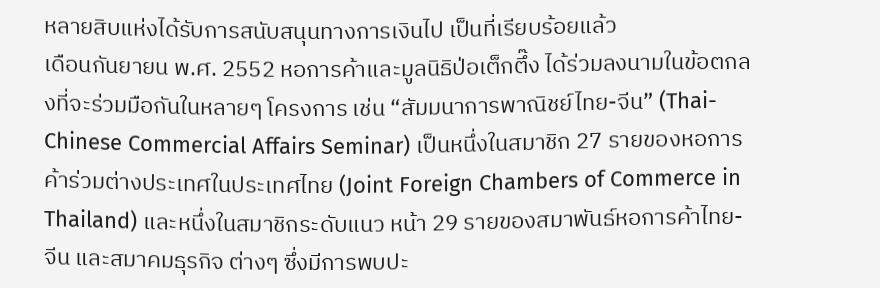หลายสิบแห่งได้รับการสนับสนุนทางการเงินไป เป็นที่เรียบร้อยแล้ว
เดือนกันยายน พ.ศ. 2552 หอการค้าและมูลนิธิป่อเต็กตึ๊ง ได้ร่วมลงนามในข้อตกลงที่จะร่วมมือกันในหลายๆ โครงการ เช่น “สัมมนาการพาณิชย์ไทย-จีน” (Thai-Chinese Commercial Affairs Seminar) เป็นหนึ่งในสมาชิก 27 รายของหอการค้าร่วมต่างประเทศในประเทศไทย (Joint Foreign Chambers of Commerce in Thailand) และหนึ่งในสมาชิกระดับแนว หน้า 29 รายของสมาพันธ์หอการค้าไทย-จีน และสมาคมธุรกิจ ต่างๆ ซึ่งมีการพบปะ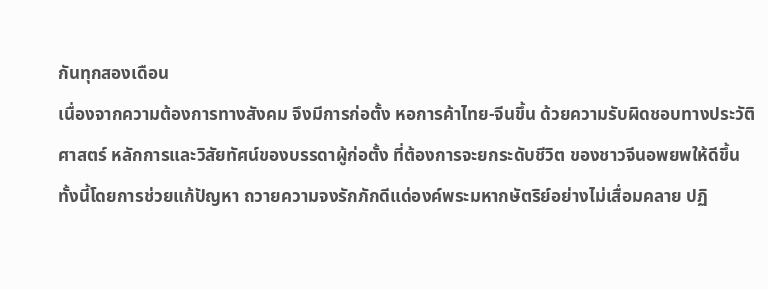กันทุกสองเดือน
เนื่องจากความต้องการทางสังคม จึงมีการก่อตั้ง หอการค้าไทย-จีนขึ้น ด้วยความรับผิดชอบทางประวัติศาสตร์ หลักการและวิสัยทัศน์ของบรรดาผู้ก่อตั้ง ที่ต้องการจะยกระดับชีวิต ของชาวจีนอพยพให้ดีขึ้น ทั้งนี้โดยการช่วยแก้ปัญหา ถวายความจงรักภักดีแด่องค์พระมหากษัตริย์อย่างไม่เสื่อมคลาย ปฏิ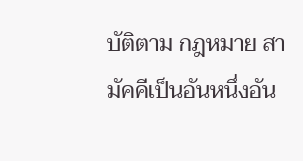บัติตาม กฎหมาย สามัคคีเป็นอันหนึ่งอัน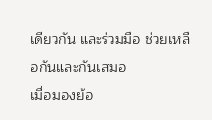เดียวกัน และร่วมมือ ช่วยเหลือกันและกันเสมอ
เมื่อมองย้อ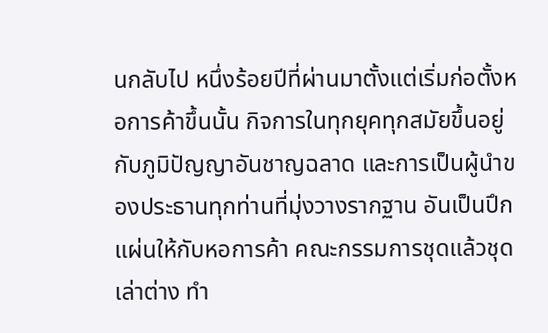นกลับไป หนึ่งร้อยปีที่ผ่านมาตั้งแต่เริ่มก่อตั้งหอการค้าขึ้นนั้น กิจการในทุกยุคทุกสมัยขึ้นอยู่กับภูมิปัญญาอันชาญฉลาด และการเป็นผู้นำของประธานทุกท่านที่มุ่งวางรากฐาน อันเป็นปึกแผ่นให้กับหอการค้า คณะกรรมการชุดแล้วชุดเล่าต่าง ทำ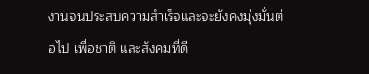งานจนประสบความสำเร็จและจะยังคงมุ่งมั่นต่อไป เพื่อชาติ และสังคมที่ดี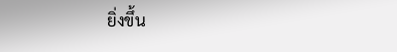ยิ่งขึ้น